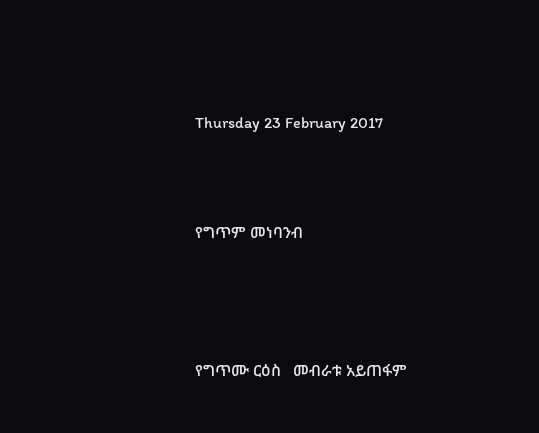Thursday 23 February 2017



የግጥም መነባንብ




የግጥሙ ርዕስ   መብራቱ አይጠፋም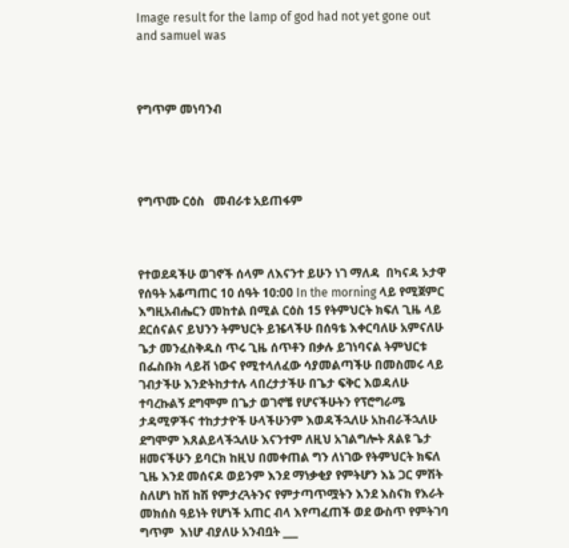Image result for the lamp of god had not yet gone out and samuel was



የግጥም መነባንብ




የግጥሙ ርዕስ   መብራቱ አይጠፋም



የተወደዳችሁ ወገኖች ሰላም ለእናንተ ይሁን ነገ ማለዳ  በካናዳ ኦታዋ የሰዓት አቆጣጠር 10 ሰዓት 10:00 In the morning ላይ የሚጀምር እግዚአብሔርን መከተል በሚል ርዕስ 15 የትምህርት ክፍለ ጊዜ ላይ ደርሰናልና ይህንን ትምህርት ይዤላችሁ በሰዓቴ እቀርባለሁ አምናለሁ ጌታ መንፈስቅዱስ ጥሩ ጊዜ ሰጥቶን በቃሉ ይገነባናል ትምህርቱ በፌስቡክ ላይቭ ነውና የሚተላለፈው ሳያመልጣችሁ በመስመሩ ላይ ገብታችሁ እንድትከታተሉ ላበረታታችሁ በጌታ ፍቅር እወዳለሁ ተባረኩልኝ ደግሞም በጌታ ወገኖቼ የሆናችሁትን የፕሮግራሜ ታዳሚዎችና ተከታታዮች ሁላችሁንም እወዳችኋለሁ አከብራችኋለሁ ደግሞም እጸልይላችኋለሁ እናንተም ለዚህ አገልግሎት ጸልዩ ጌታ ዘመናችሁን ይባርክ ከዚህ በመቀጠል ግን ለነገው የትምህርት ክፍለ ጊዜ እንደ መሰናዶ ወይንም እንደ ማነቃቂያ የምትሆን እኔ ጋር ምሽት ስለሆነ ከሽ ከሽ የምታረጓትንና የምታጣጥሟትን እንደ እስናክ የእራት መክሰስ ዓይነት የሆነች አጠር ብላ እየጣፈጠች ወደ ውስጥ የምትገባ ግጥም  እነሆ ብያለሁ አንብቧት ___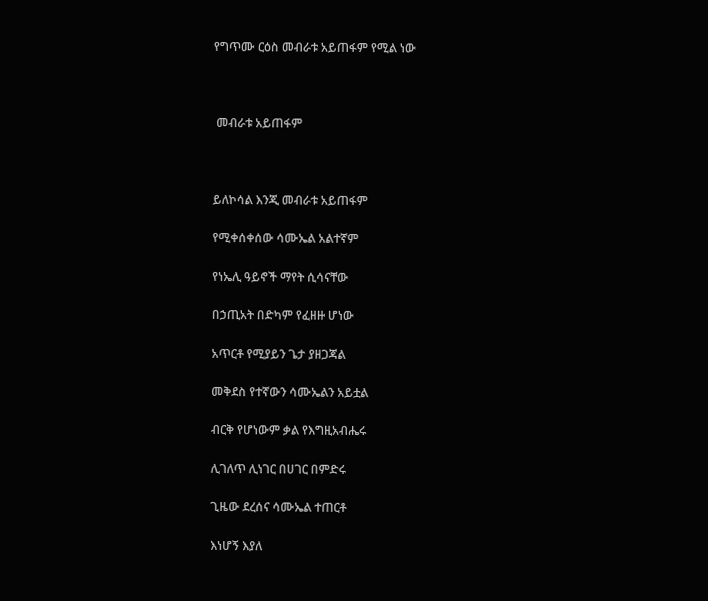የግጥሙ ርዕስ መብራቱ አይጠፋም የሚል ነው



 መብራቱ አይጠፋም



ይለኮሳል እንጂ መብራቱ አይጠፋም

የሚቀሰቀሰው ሳሙኤል አልተኛም

የነኤሊ ዓይኖች ማየት ሲሳናቸው

በኃጢአት በድካም የፈዘዙ ሆነው

አጥርቶ የሚያይን ጌታ ያዘጋጃል

መቅደስ የተኛውን ሳሙኤልን አይቷል

ብርቅ የሆነውም ቃል የእግዚአብሔሩ

ሊገለጥ ሊነገር በሀገር በምድሩ

ጊዜው ደረሰና ሳሙኤል ተጠርቶ

እነሆኝ እያለ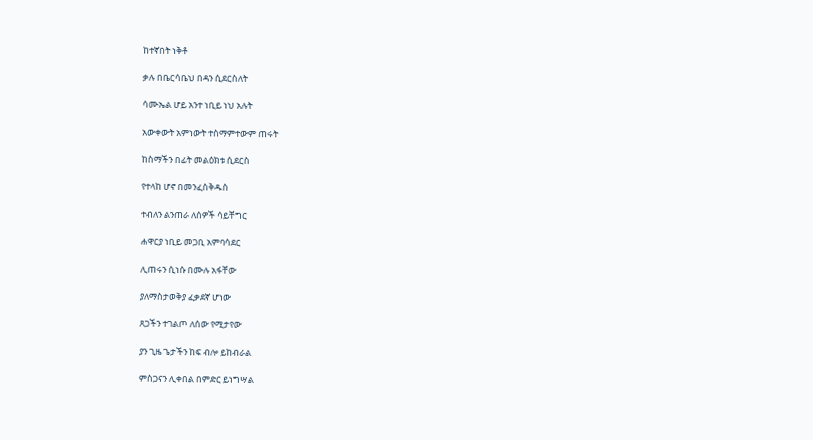ከተኛበት ነቅቶ

ቃሉ በቤርሳቤህ በዳን ሲደርስለት

ሳሙኤል ሆይ አንተ ነቢይ ነህ አሉት

አውቀውት አምነውት ተስማምተውም ጠሩት

ከስማችን በፊት መልዕክቱ ሲደርስ

የተላከ ሆኖ በመንፈስቅዱስ

ተብለን ልንጠራ ለሰዎች ሳይቸግር

ሐዋርያ ነቢይ መጋቢ አምባሳደር

ሊጠሩን ሲነሱ በሙሉ አፋቸው

ያለማስታወቅያ ፈቃደኛ ሆነው

ጸጋችን ተገልጦ ለሰው የሚታየው

ያን ጊዜ ጌታችን ከፍ ብሎ ይከብራል

ምስጋናን ሊቀበል በምድር ይነግሣል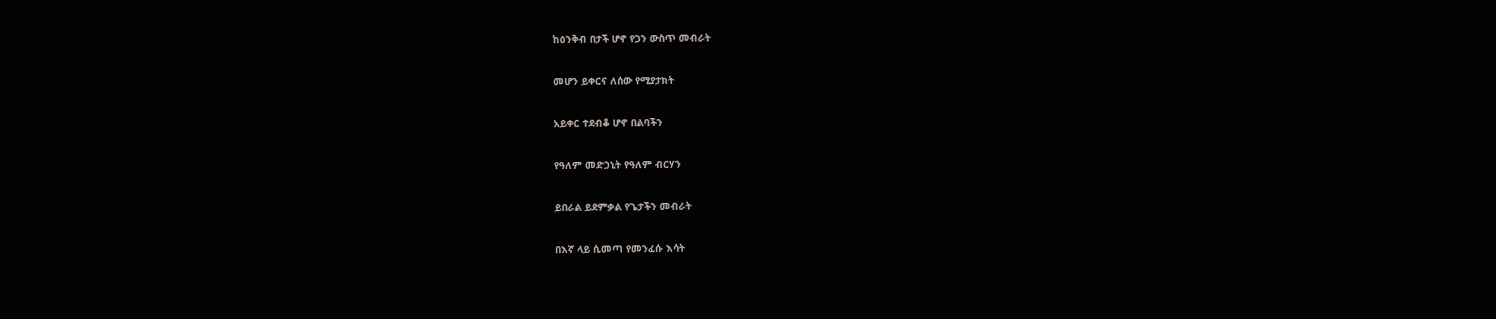ከዕንቅብ በታች ሆኖ የጋን ውስጥ መብራት

መሆን ይቀርና ለሰው የሚያታክት

አይቀር ተደብቆ ሆኖ በልባችን

የዓለም መድኃኒት የዓለም ብርሃን

ይበራል ይደምቃል የጌታችን መብራት

በእኛ ላይ ሲመጣ የመንፈሱ እሳት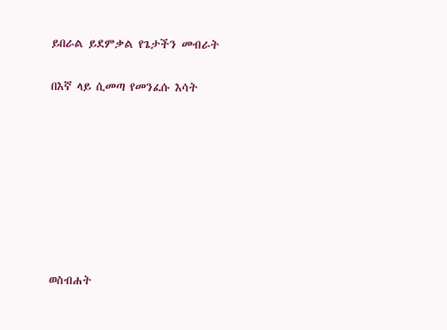ይበራል ይደምቃል የጌታችን መብራት

በእኛ ላይ ሲመጣ የመንፈሱ እሳት








ወስብሐት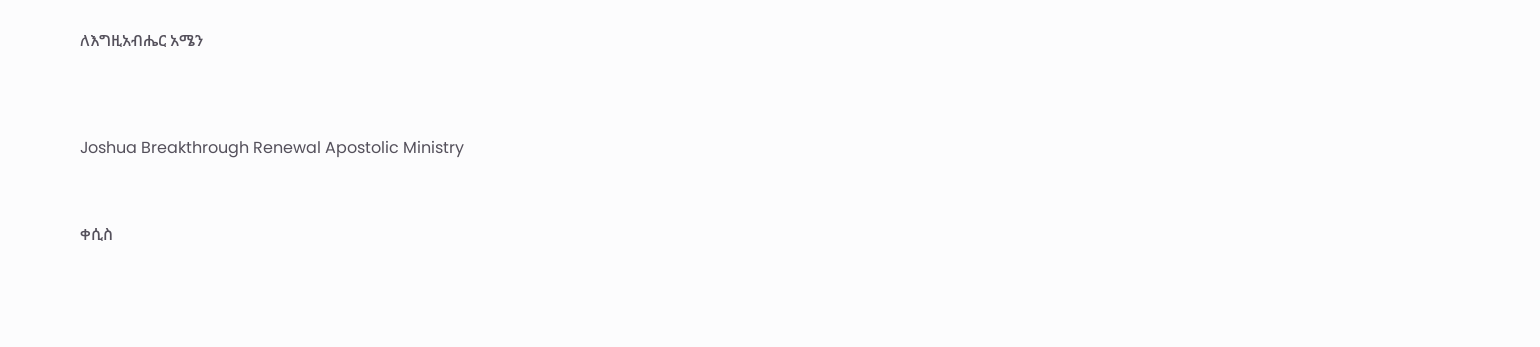ለእግዚአብሔር አሜን




Joshua Breakthrough Renewal Apostolic Ministry



ቀሲስ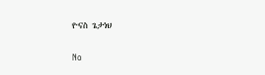ዮናስ ጌታነህ

No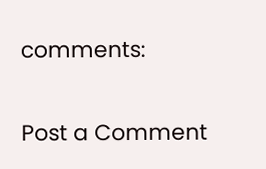comments:

Post a Comment